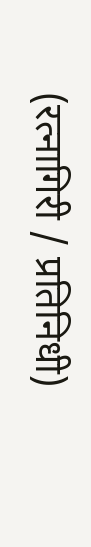(रत्नागिरी / प्रतिनिधी)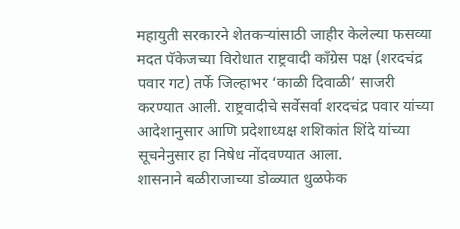महायुती सरकारने शेतकऱ्यांसाठी जाहीर केलेल्या फसव्या मदत पॅकेजच्या विरोधात राष्ट्रवादी काँग्रेस पक्ष (शरदचंद्र पवार गट) तर्फे जिल्हाभर ‘काळी दिवाळी’ साजरी करण्यात आली. राष्ट्रवादीचे सर्वेसर्वा शरदचंद्र पवार यांच्या आदेशानुसार आणि प्रदेशाध्यक्ष शशिकांत शिंदे यांच्या सूचनेनुसार हा निषेध नोंदवण्यात आला.
शासनाने बळीराजाच्या डोळ्यात धुळफेक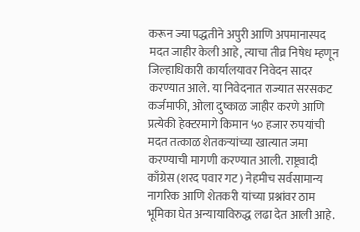करून ज्या पद्धतीने अपुरी आणि अपमानास्पद मदत जाहीर केली आहे, त्याचा तीव्र निषेध म्हणून जिल्हाधिकारी कार्यालयावर निवेदन सादर करण्यात आले. या निवेदनात राज्यात सरसकट कर्जमाफी, ओला दुष्काळ जाहीर करणे आणि प्रत्येकी हेक्टरमागे किमान ५० हजार रुपयांची मदत तत्काळ शेतकऱ्यांच्या खात्यात जमा करण्याची मागणी करण्यात आली. राष्ट्रवादी काँग्रेस (शरद पवार गट) नेहमीच सर्वसामान्य नागरिक आणि शेतकरी यांच्या प्रश्नांवर ठाम भूमिका घेत अन्यायाविरुद्ध लढा देत आली आहे.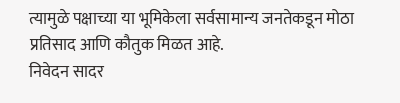त्यामुळे पक्षाच्या या भूमिकेला सर्वसामान्य जनतेकडून मोठा प्रतिसाद आणि कौतुक मिळत आहे.
निवेदन सादर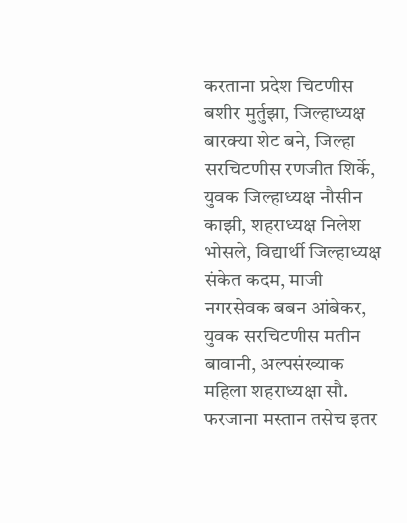करताना प्रदेश चिटणीस बशीर मुर्तुझा, जिल्हाध्यक्ष बारक्या शेट बने, जिल्हा सरचिटणीस रणजीत शिर्के, युवक जिल्हाध्यक्ष नौसीन काझी, शहराध्यक्ष निलेश भोसले, विद्यार्थी जिल्हाध्यक्ष संकेत कदम, माजी नगरसेवक बबन आंबेकर, युवक सरचिटणीस मतीन बावानी, अल्पसंख्याक महिला शहराध्यक्षा सौ. फरजाना मस्तान तसेच इतर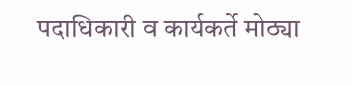पदाधिकारी व कार्यकर्ते मोठ्या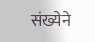संख्येने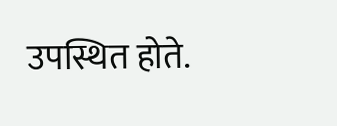उपस्थित होते.